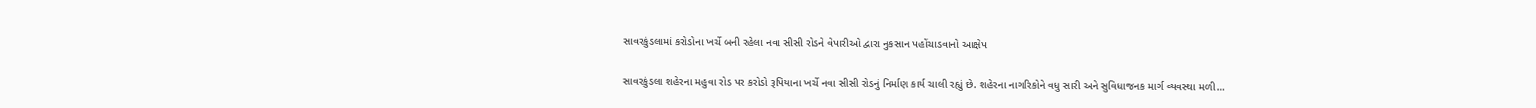સાવરકુંડલામાં કરોડોના ખર્ચે બની રહેલા નવા સીસી રોડને વેપારીઓ દ્વારા નુકસાન પહોંચાડવાનો આક્ષેપ

સાવરકુંડલા શહેરના મહુવા રોડ પર કરોડો રૂપિયાના ખર્ચે નવા સીસી રોડનું નિર્માણ કાર્ય ચાલી રહ્યું છે. શહેરના નાગરિકોને વધુ સારી અને સુવિધાજનક માર્ગ વ્યવસ્થા મળી…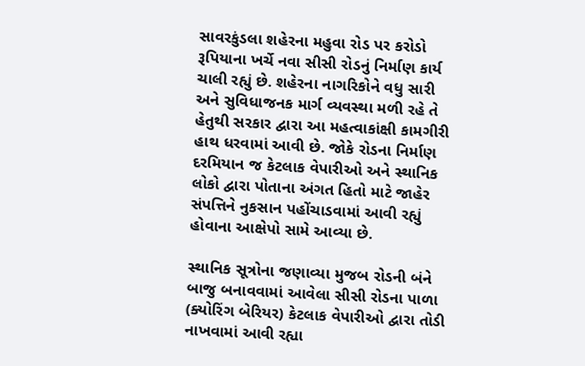સાવરકુંડલા શહેરના મહુવા રોડ પર કરોડો રૂપિયાના ખર્ચે નવા સીસી રોડનું નિર્માણ કાર્ય ચાલી રહ્યું છે. શહેરના નાગરિકોને વધુ સારી અને સુવિધાજનક માર્ગ વ્યવસ્થા મળી રહે તે હેતુથી સરકાર દ્વારા આ મહત્વાકાંક્ષી કામગીરી હાથ ધરવામાં આવી છે. જોકે રોડના નિર્માણ દરમિયાન જ કેટલાક વેપારીઓ અને સ્થાનિક લોકો દ્વારા પોતાના અંગત હિતો માટે જાહેર સંપત્તિને નુકસાન પહોંચાડવામાં આવી રહ્યું હોવાના આક્ષેપો સામે આવ્યા છે.

સ્થાનિક સૂત્રોના જણાવ્યા મુજબ રોડની બંને બાજુ બનાવવામાં આવેલા સીસી રોડના પાળા (ક્યોરિંગ બેરિયર) કેટલાક વેપારીઓ દ્વારા તોડી નાખવામાં આવી રહ્યા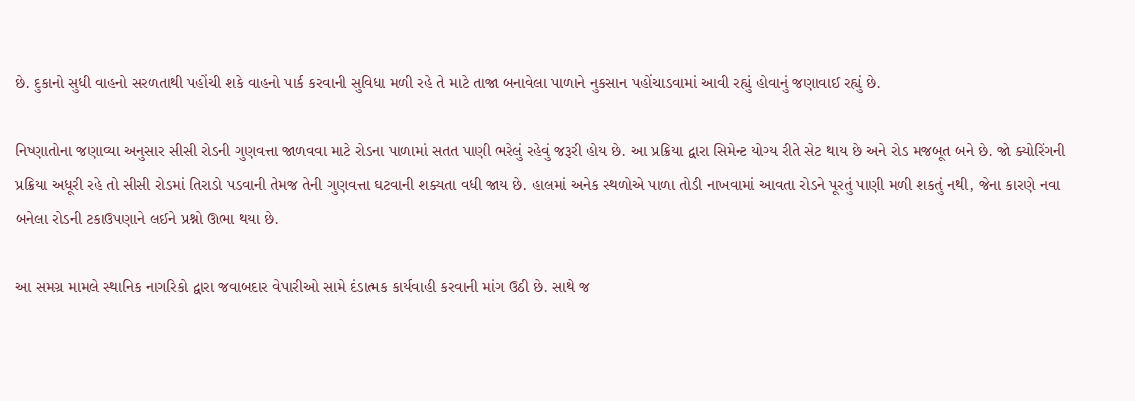છે. દુકાનો સુધી વાહનો સરળતાથી પહોંચી શકે વાહનો પાર્ક કરવાની સુવિધા મળી રહે તે માટે તાજા બનાવેલા પાળાને નુકસાન પહોંચાડવામાં આવી રહ્યું હોવાનું જણાવાઈ રહ્યું છે.

નિષ્ણાતોના જણાવ્યા અનુસાર સીસી રોડની ગુણવત્તા જાળવવા માટે રોડના પાળામાં સતત પાણી ભરેલું રહેવું જરૂરી હોય છે. આ પ્રક્રિયા દ્વારા સિમેન્ટ યોગ્ય રીતે સેટ થાય છે અને રોડ મજબૂત બને છે. જો ક્યોરિંગની પ્રક્રિયા અધૂરી રહે તો સીસી રોડમાં તિરાડો પડવાની તેમજ તેની ગુણવત્તા ઘટવાની શક્યતા વધી જાય છે. હાલમાં અનેક સ્થળોએ પાળા તોડી નાખવામાં આવતા રોડને પૂરતું પાણી મળી શકતું નથી, જેના કારણે નવા બનેલા રોડની ટકાઉપણાને લઈને પ્રશ્નો ઊભા થયા છે.

આ સમગ્ર મામલે સ્થાનિક નાગરિકો દ્વારા જવાબદાર વેપારીઓ સામે દંડાત્મક કાર્યવાહી કરવાની માંગ ઉઠી છે. સાથે જ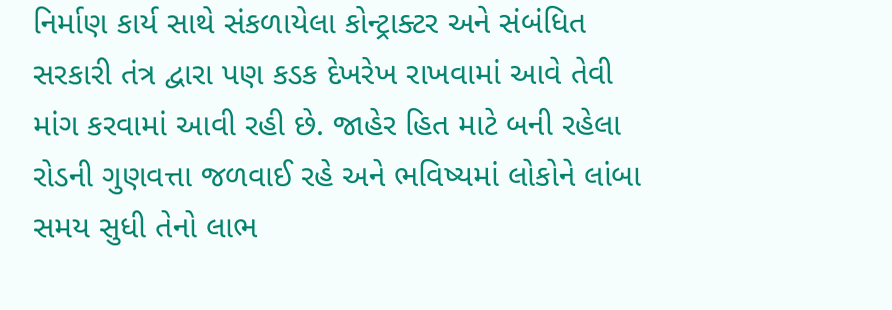નિર્માણ કાર્ય સાથે સંકળાયેલા કોન્ટ્રાક્ટર અને સંબંધિત સરકારી તંત્ર દ્વારા પણ કડક દેખરેખ રાખવામાં આવે તેવી માંગ કરવામાં આવી રહી છે. જાહેર હિત માટે બની રહેલા રોડની ગુણવત્તા જળવાઈ રહે અને ભવિષ્યમાં લોકોને લાંબા સમય સુધી તેનો લાભ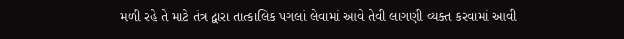મળી રહે તે માટે તંત્ર દ્વારા તાત્કાલિક પગલાં લેવામાં આવે તેવી લાગણી વ્યક્ત કરવામાં આવી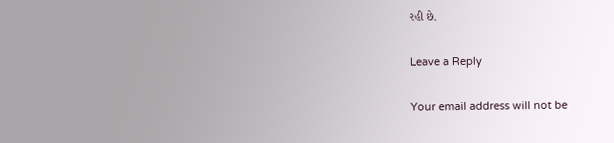રહી છે.

Leave a Reply

Your email address will not be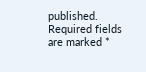published. Required fields are marked *